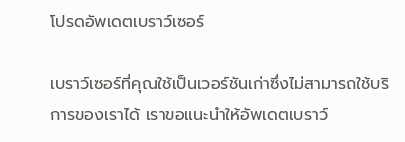โปรดอัพเดตเบราว์เซอร์

เบราว์เซอร์ที่คุณใช้เป็นเวอร์ชันเก่าซึ่งไม่สามารถใช้บริการของเราได้ เราขอแนะนำให้อัพเดตเบราว์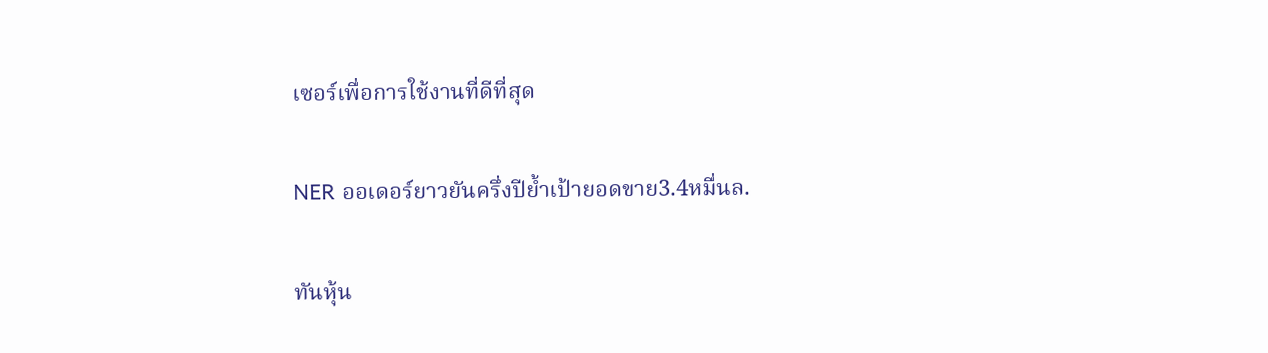เซอร์เพื่อการใช้งานที่ดีที่สุด

NER ออเดอร์ยาวยันครึ่งปีย้ำเป้ายอดขาย3.4หมื่นล.

ทันหุ้น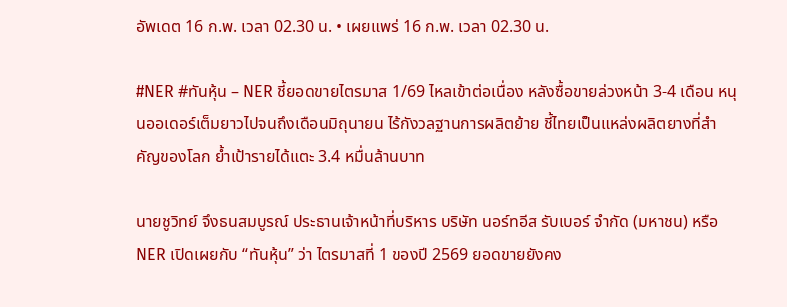อัพเดต 16 ก.พ. เวลา 02.30 น. • เผยแพร่ 16 ก.พ. เวลา 02.30 น.

#NER #ทันหุ้น – NER ชี้ยอดขายไตรมาส 1/69 ไหลเข้าต่อเนื่อง หลังซื้อขายล่วงหน้า 3-4 เดือน หนุนออเดอร์เต็มยาวไปจนถึงเดือนมิถุนายน ไร้กังวลฐานการผลิตย้าย ชี้ไทยเป็นแหล่งผลิตยางที่สำคัญของโลก ย้ำเป้ารายได้แตะ 3.4 หมื่นล้านบาท

นายชูวิทย์ จึงธนสมบูรณ์ ประธานเจ้าหน้าที่บริหาร บริษัท นอร์ทอีส รับเบอร์ จำกัด (มหาชน) หรือ NER เปิดเผยกับ “ทันหุ้น” ว่า ไตรมาสที่ 1 ของปี 2569 ยอดขายยังคง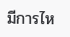มีการไห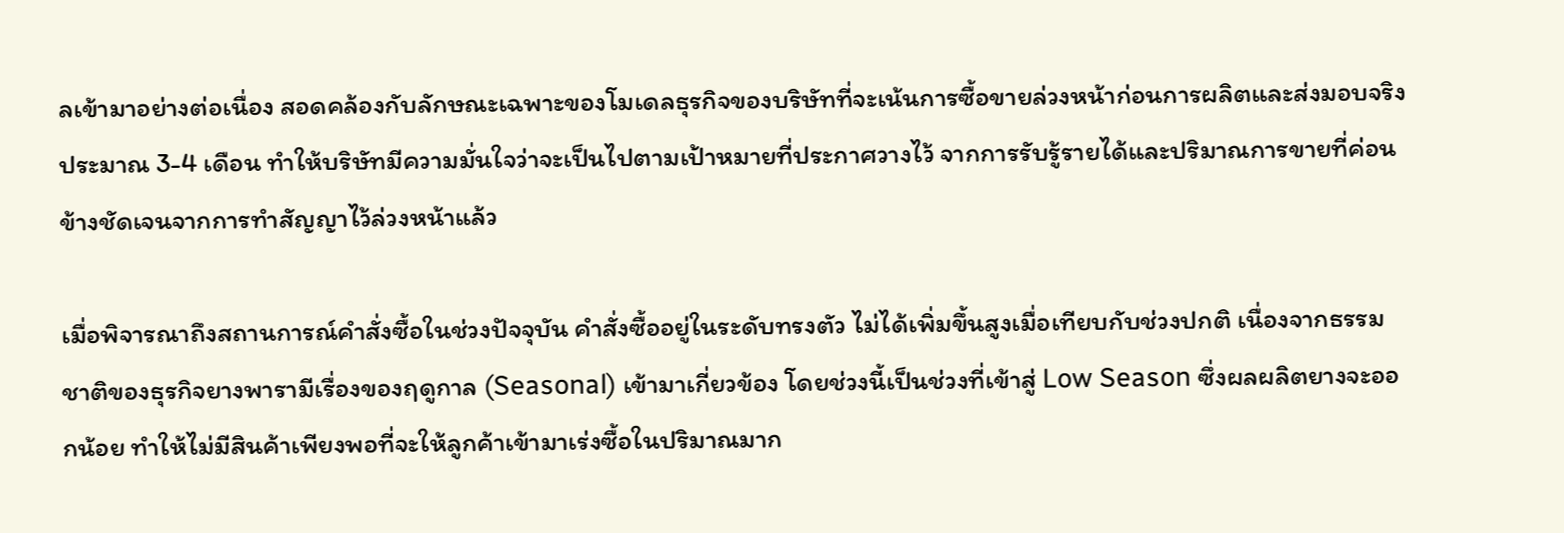ลเข้ามาอย่างต่อเนื่อง สอดคล้องกับลักษณะเฉพาะของโมเดลธุรกิจของบริษัทที่จะเน้นการซื้อขายล่วงหน้าก่อนการผลิตและส่งมอบจริงประมาณ 3-4 เดือน ทำให้บริษัทมีความมั่นใจว่าจะเป็นไปตามเป้าหมายที่ประกาศวางไว้ จากการรับรู้รายได้และปริมาณการขายที่ค่อนข้างชัดเจนจากการทำสัญญาไว้ล่วงหน้าแล้ว

เมื่อพิจารณาถึงสถานการณ์คำสั่งซื้อในช่วงปัจจุบัน คำสั่งซื้ออยู่ในระดับทรงตัว ไม่ได้เพิ่มขึ้นสูงเมื่อเทียบกับช่วงปกติ เนื่องจากธรรมชาติของธุรกิจยางพารามีเรื่องของฤดูกาล (Seasonal) เข้ามาเกี่ยวข้อง โดยช่วงนี้เป็นช่วงที่เข้าสู่ Low Season ซึ่งผลผลิตยางจะออกน้อย ทำให้ไม่มีสินค้าเพียงพอที่จะให้ลูกค้าเข้ามาเร่งซื้อในปริมาณมาก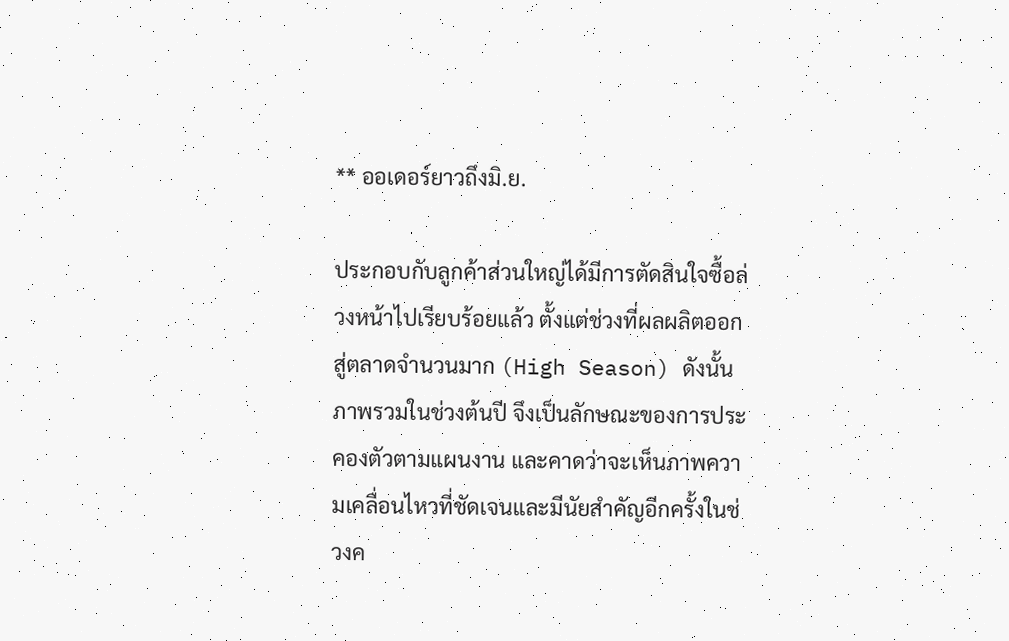** ออเดอร์ยาวถึงมิ.ย.

ประกอบกับลูกค้าส่วนใหญ่ได้มีการตัดสินใจซื้อล่วงหน้าไปเรียบร้อยแล้ว ตั้งแต่ช่วงที่ผลผลิตออกสู่ตลาดจำนวนมาก (High Season) ดังนั้นภาพรวมในช่วงต้นปี จึงเป็นลักษณะของการประคองตัวตามแผนงาน และคาดว่าจะเห็นภาพความเคลื่อนไหวที่ชัดเจนและมีนัยสำคัญอีกครั้งในช่วงค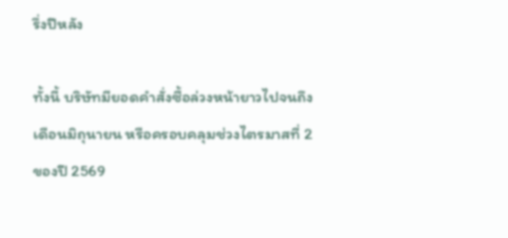รึ่งปีหลัง

ทั้งนี้ บริษัทมียอดคำสั่งซื้อล่วงหน้ายาวไปจนถึงเดือนมิถุนายน หรือครอบคลุมช่วงไตรมาสที่ 2 ของปี 2569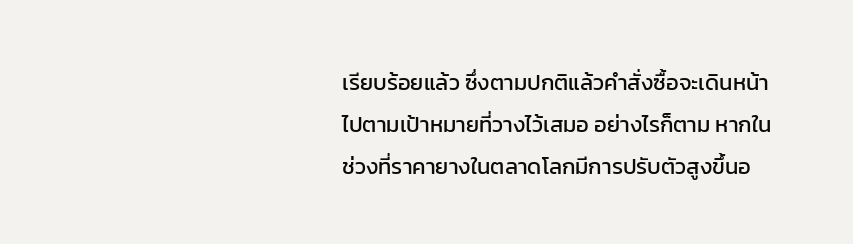เรียบร้อยแล้ว ซึ่งตามปกติแล้วคำสั่งซื้อจะเดินหน้าไปตามเป้าหมายที่วางไว้เสมอ อย่างไรก็ตาม หากในช่วงที่ราคายางในตลาดโลกมีการปรับตัวสูงขึ้นอ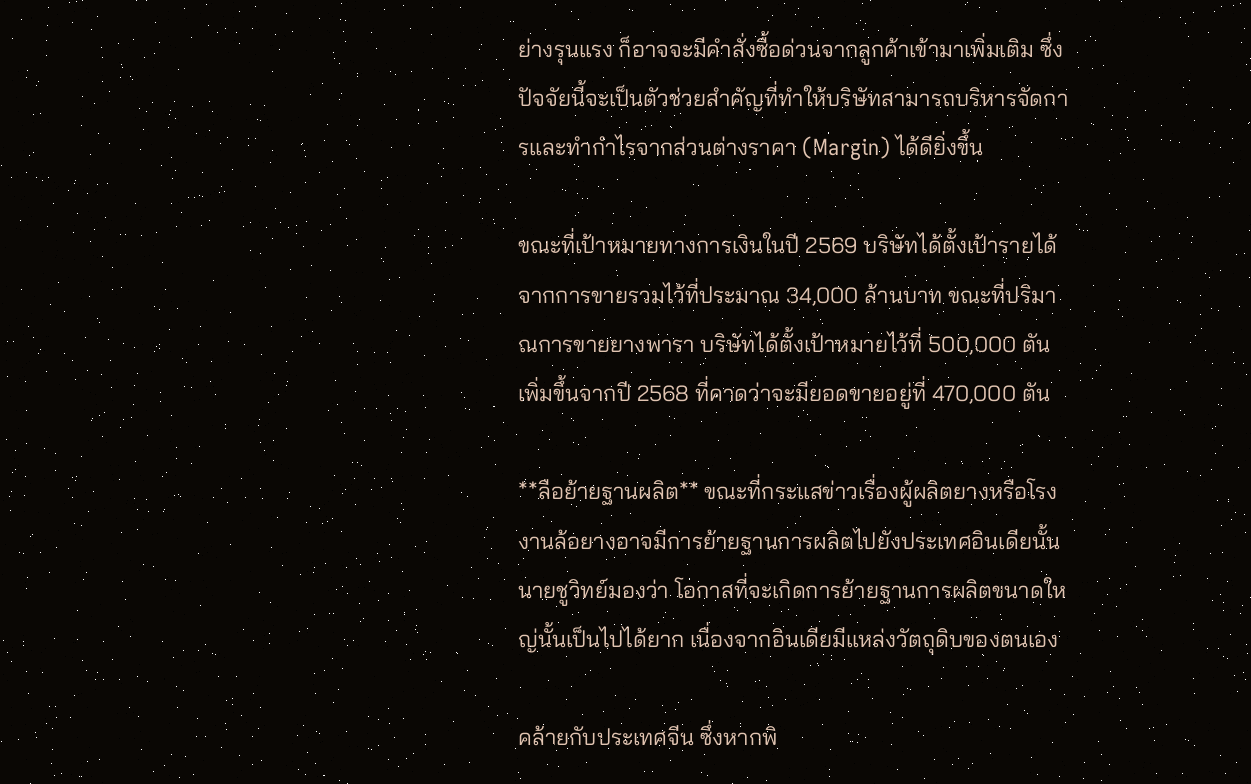ย่างรุนแรง ก็อาจจะมีคำสั่งซื้อด่วนจากลูกค้าเข้ามาเพิ่มเติม ซึ่งปัจจัยนี้จะเป็นตัวช่วยสำคัญที่ทำให้บริษัทสามารถบริหารจัดการและทำกำไรจากส่วนต่างราคา (Margin) ได้ดียิ่งขึ้น

ขณะที่เป้าหมายทางการเงินในปี 2569 บริษัทได้ตั้งเป้ารายได้จากการขายรวมไว้ที่ประมาณ 34,000 ล้านบาท ขณะที่ปริมาณการขายยางพารา บริษัทได้ตั้งเป้าหมายไว้ที่ 500,000 ตัน เพิ่มขึ้นจากปี 2568 ที่คาดว่าจะมียอดขายอยู่ที่ 470,000 ตัน

**ลือย้ายฐานผลิต** ขณะที่กระแสข่าวเรื่องผู้ผลิตยางหรือโรงงานล้อยางอาจมีการย้ายฐานการผลิตไปยังประเทศอินเดียนั้น นายชูวิทย์มองว่า โอกาสที่จะเกิดการย้ายฐานการผลิตขนาดใหญ่นั้นเป็นไปได้ยาก เนื่องจากอินเดียมีแหล่งวัตถุดิบของตนเอง

คล้ายกับประเทศจีน ซึ่งหากพิ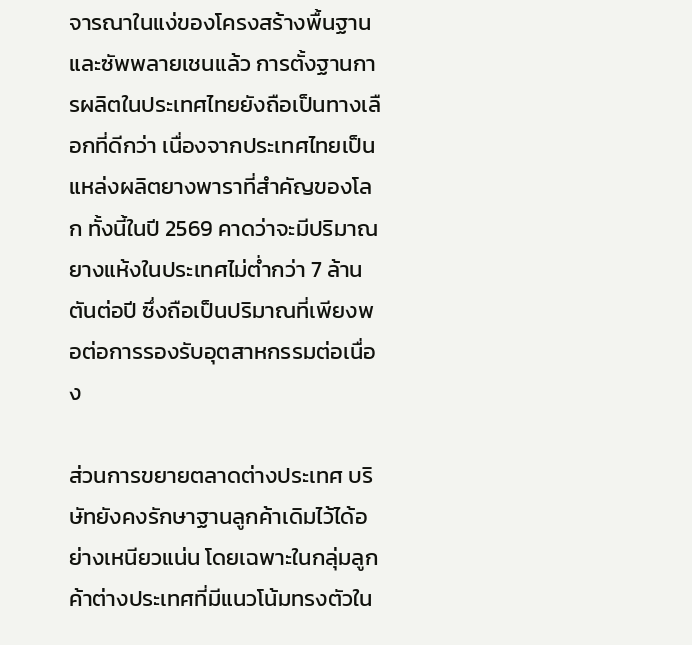จารณาในแง่ของโครงสร้างพื้นฐานและซัพพลายเชนแล้ว การตั้งฐานการผลิตในประเทศไทยยังถือเป็นทางเลือกที่ดีกว่า เนื่องจากประเทศไทยเป็นแหล่งผลิตยางพาราที่สำคัญของโลก ทั้งนี้ในปี 2569 คาดว่าจะมีปริมาณยางแห้งในประเทศไม่ต่ำกว่า 7 ล้านตันต่อปี ซึ่งถือเป็นปริมาณที่เพียงพอต่อการรองรับอุตสาหกรรมต่อเนื่อง

ส่วนการขยายตลาดต่างประเทศ บริษัทยังคงรักษาฐานลูกค้าเดิมไว้ได้อย่างเหนียวแน่น โดยเฉพาะในกลุ่มลูกค้าต่างประเทศที่มีแนวโน้มทรงตัวใน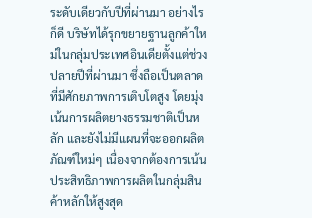ระดับเดียวกับปีที่ผ่านมา อย่างไรก็ดี บริษัทได้รุกขยายฐานลูกค้าใหม่ในกลุ่มประเทศอินเดียตั้งแต่ช่วงปลายปีที่ผ่านมา ซึ่งถือเป็นตลาดที่มีศักยภาพการเติบโตสูง โดยมุ่งเน้นการผลิตยางธรรมชาติเป็นหลัก และยังไม่มีแผนที่จะออกผลิตภัณฑ์ใหม่ๆ เนื่องจากต้องการเน้นประสิทธิภาพการผลิตในกลุ่มสินค้าหลักให้สูงสุด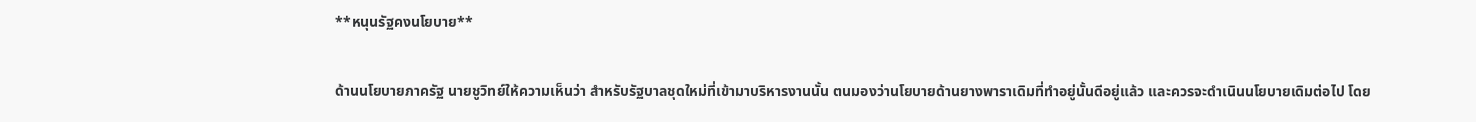**หนุนรัฐคงนโยบาย**

ด้านนโยบายภาครัฐ นายชูวิทย์ให้ความเห็นว่า สำหรับรัฐบาลชุดใหม่ที่เข้ามาบริหารงานนั้น ตนมองว่านโยบายด้านยางพาราเดิมที่ทำอยู่นั้นดีอยู่แล้ว และควรจะดำเนินนโยบายเดิมต่อไป โดย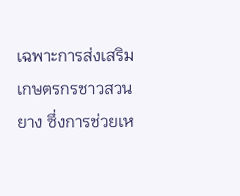เฉพาะการส่งเสริมเกษตรกรชาวสวนยาง ซึ่งการช่วยเห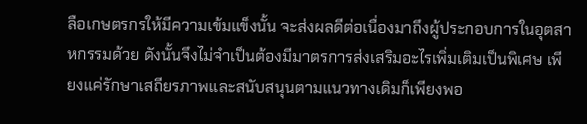ลือเกษตรกรให้มีความเข้มแข็งนั้น จะส่งผลดีต่อเนื่องมาถึงผู้ประกอบการในอุตสาหกรรมด้วย ดังนั้นจึงไม่จำเป็นต้องมีมาตรการส่งเสริมอะไรเพิ่มเติมเป็นพิเศษ เพียงแค่รักษาเสถียรภาพและสนับสนุนตามแนวทางเดิมก็เพียงพอ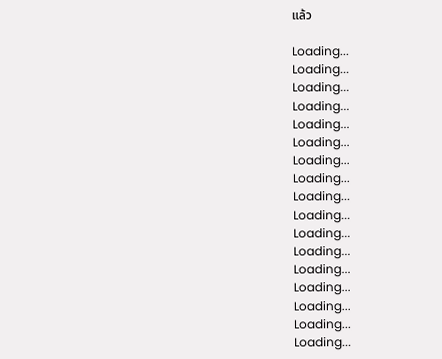แล้ว

Loading...
Loading...
Loading...
Loading...
Loading...
Loading...
Loading...
Loading...
Loading...
Loading...
Loading...
Loading...
Loading...
Loading...
Loading...
Loading...
Loading...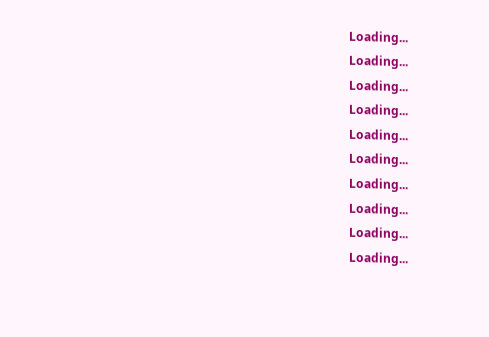Loading...
Loading...
Loading...
Loading...
Loading...
Loading...
Loading...
Loading...
Loading...
Loading...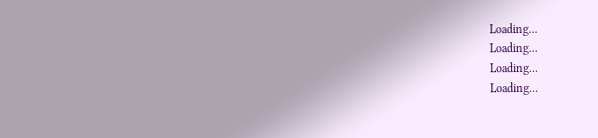Loading...
Loading...
Loading...
Loading...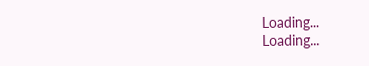Loading...
Loading...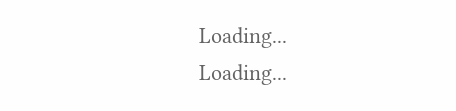Loading...
Loading...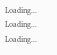Loading...
Loading...
Loading...